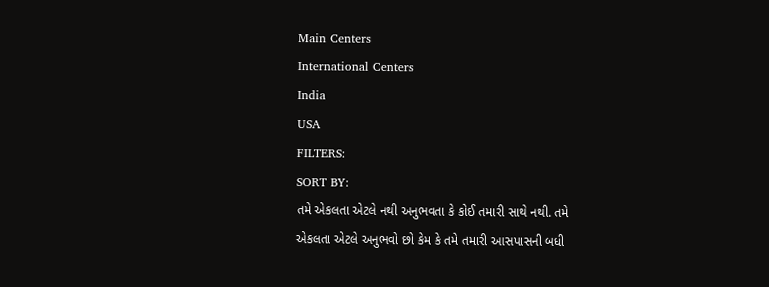Main Centers
International Centers
India
USA
FILTERS:
SORT BY:
તમે એકલતા એટલે નથી અનુભવતા કે કોઈ તમારી સાથે નથી. તમે એકલતા એટલે અનુભવો છો કેમ કે તમે તમારી આસપાસની બધી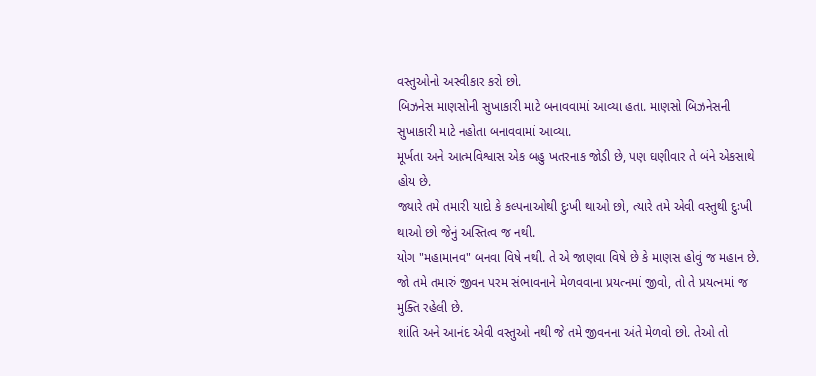વસ્તુઓનો અસ્વીકાર કરો છો.
બિઝનેસ માણસોની સુખાકારી માટે બનાવવામાં આવ્યા હતા. માણસો બિઝનેસની સુખાકારી માટે નહોતા બનાવવામાં આવ્યા.
મૂર્ખતા અને આત્મવિશ્વાસ એક બહુ ખતરનાક જોડી છે, પણ ઘણીવાર તે બંને એકસાથે હોય છે.
જ્યારે તમે તમારી યાદો કે કલ્પનાઓથી દુઃખી થાઓ છો, ત્યારે તમે એવી વસ્તુથી દુઃખી થાઓ છો જેનું અસ્તિત્વ જ નથી.
યોગ "મહામાનવ" બનવા વિષે નથી. તે એ જાણવા વિષે છે કે માણસ હોવું જ મહાન છે.
જો તમે તમારું જીવન પરમ સંભાવનાને મેળવવાના પ્રયત્નમાં જીવો, તો તે પ્રયત્નમાં જ મુક્તિ રહેલી છે.
શાંતિ અને આનંદ એવી વસ્તુઓ નથી જે તમે જીવનના અંતે મેળવો છો. તેઓ તો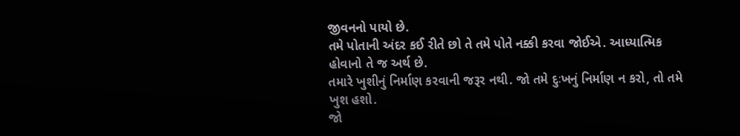જીવનનો પાયો છે.
તમે પોતાની અંદર કઈ રીતે છો તે તમે પોતે નક્કી કરવા જોઈએ. આધ્યાત્મિક હોવાનો તે જ અર્થ છે.
તમારે ખુશીનું નિર્માણ કરવાની જરૂર નથી. જો તમે દુઃખનું નિર્માણ ન કરો, તો તમે ખુશ હશો.
જો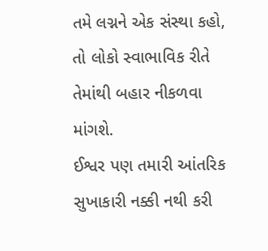તમે લગ્નને એક સંસ્થા કહો, તો લોકો સ્વાભાવિક રીતે તેમાંથી બહાર નીકળવા માંગશે.
ઈશ્વર પણ તમારી આંતરિક સુખાકારી નક્કી નથી કરી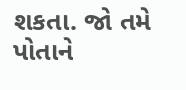શકતા. જો તમે પોતાને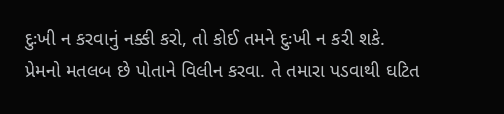દુઃખી ન કરવાનું નક્કી કરો, તો કોઈ તમને દુઃખી ન કરી શકે.
પ્રેમનો મતલબ છે પોતાને વિલીન કરવા. તે તમારા પડવાથી ઘટિત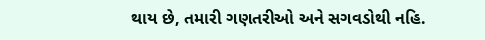થાય છે, તમારી ગણતરીઓ અને સગવડોથી નહિ.